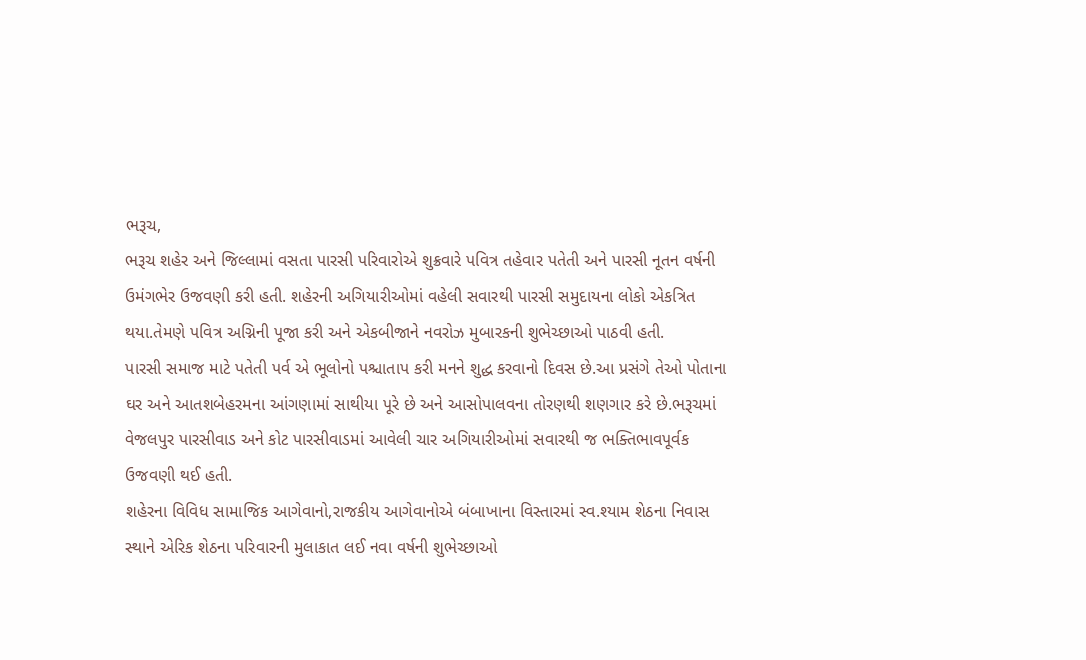ભરૂચ,
ભરૂચ શહેર અને જિલ્લામાં વસતા પારસી પરિવારોએ શુક્રવારે પવિત્ર તહેવાર પતેતી અને પારસી નૂતન વર્ષની ઉમંગભેર ઉજવણી કરી હતી. શહેરની અગિયારીઓમાં વહેલી સવારથી પારસી સમુદાયના લોકો એકત્રિત થયા.તેમણે પવિત્ર અગ્નિની પૂજા કરી અને એકબીજાને નવરોઝ મુબારકની શુભેચ્છાઓ પાઠવી હતી.
પારસી સમાજ માટે પતેતી પર્વ એ ભૂલોનો પશ્ચાતાપ કરી મનને શુદ્ધ કરવાનો દિવસ છે.આ પ્રસંગે તેઓ પોતાના ઘર અને આતશબેહરમના આંગણામાં સાથીયા પૂરે છે અને આસોપાલવના તોરણથી શણગાર કરે છે.ભરૂચમાં વેજલપુર પારસીવાડ અને કોટ પારસીવાડમાં આવેલી ચાર અગિયારીઓમાં સવારથી જ ભક્તિભાવપૂર્વક ઉજવણી થઈ હતી.
શહેરના વિવિધ સામાજિક આગેવાનો,રાજકીય આગેવાનોએ બંબાખાના વિસ્તારમાં સ્વ.શ્યામ શેઠના નિવાસ સ્થાને એરિક શેઠના પરિવારની મુલાકાત લઈ નવા વર્ષની શુભેચ્છાઓ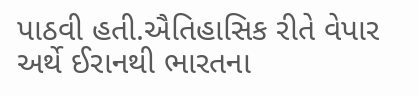પાઠવી હતી.ઐતિહાસિક રીતે વેપાર અર્થે ઈરાનથી ભારતના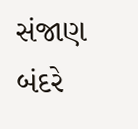સંજાણ બંદરે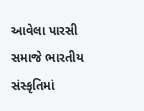આવેલા પારસી સમાજે ભારતીય સંસ્કૃતિમાં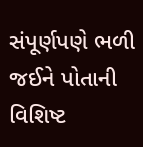સંપૂર્ણપણે ભળી જઈને પોતાની વિશિષ્ટ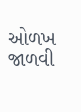ઓળખ જાળવી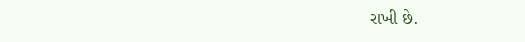રાખી છે.